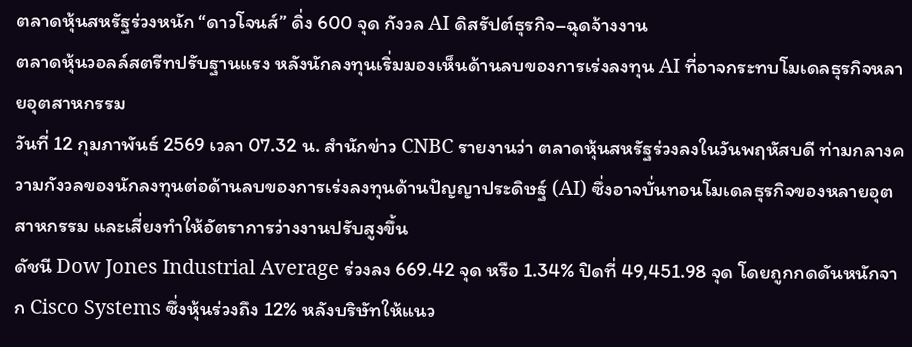ตลาดหุ้นสหรัฐร่วงหนัก “ดาวโจนส์” ดิ่ง 600 จุด กังวล AI ดิสรัปต์ธุรกิจ–ฉุดจ้างงาน
ตลาดหุ้นวอลล์สตรีทปรับฐานแรง หลังนักลงทุนเริ่มมองเห็นด้านลบของการเร่งลงทุน AI ที่อาจกระทบโมเดลธุรกิจหลายอุตสาหกรรม
วันที่ 12 กุมภาพันธ์ 2569 เวลา 07.32 น. สำนักข่าว CNBC รายงานว่า ตลาดหุ้นสหรัฐร่วงลงในวันพฤหัสบดี ท่ามกลางความกังวลของนักลงทุนต่อด้านลบของการเร่งลงทุนด้านปัญญาประดิษฐ์ (AI) ซึ่งอาจบั่นทอนโมเดลธุรกิจของหลายอุตสาหกรรม และเสี่ยงทำให้อัตราการว่างงานปรับสูงขึ้น
ดัชนี Dow Jones Industrial Average ร่วงลง 669.42 จุด หรือ 1.34% ปิดที่ 49,451.98 จุด โดยถูกกดดันหนักจาก Cisco Systems ซึ่งหุ้นร่วงถึง 12% หลังบริษัทให้แนว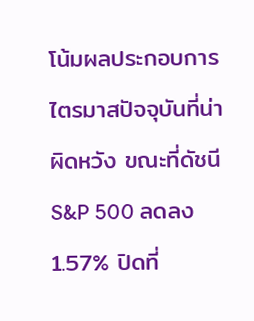โน้มผลประกอบการไตรมาสปัจจุบันที่น่าผิดหวัง ขณะที่ดัชนี S&P 500 ลดลง 1.57% ปิดที่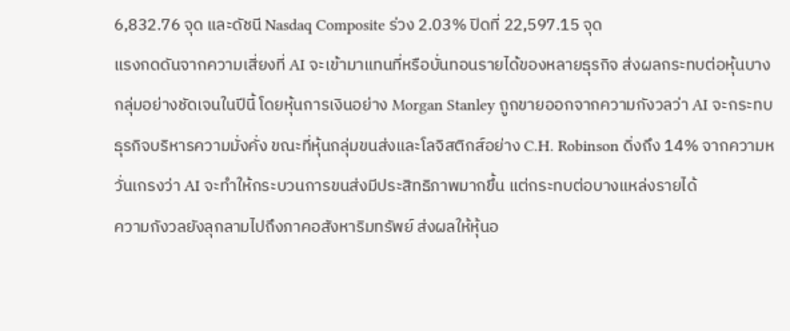6,832.76 จุด และดัชนี Nasdaq Composite ร่วง 2.03% ปิดที่ 22,597.15 จุด
แรงกดดันจากความเสี่ยงที่ AI จะเข้ามาแทนที่หรือบั่นทอนรายได้ของหลายธุรกิจ ส่งผลกระทบต่อหุ้นบางกลุ่มอย่างชัดเจนในปีนี้ โดยหุ้นการเงินอย่าง Morgan Stanley ถูกขายออกจากความกังวลว่า AI จะกระทบธุรกิจบริหารความมั่งคั่ง ขณะที่หุ้นกลุ่มขนส่งและโลจิสติกส์อย่าง C.H. Robinson ดิ่งถึง 14% จากความหวั่นเกรงว่า AI จะทำให้กระบวนการขนส่งมีประสิทธิภาพมากขึ้น แต่กระทบต่อบางแหล่งรายได้
ความกังวลยังลุกลามไปถึงภาคอสังหาริมทรัพย์ ส่งผลให้หุ้นอ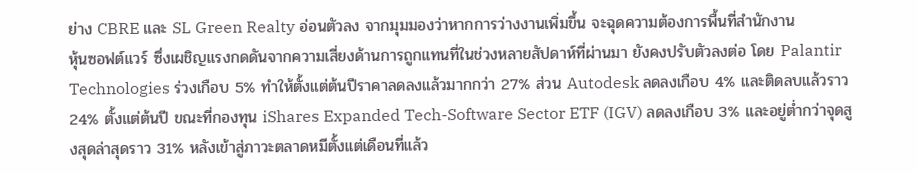ย่าง CBRE และ SL Green Realty อ่อนตัวลง จากมุมมองว่าหากการว่างงานเพิ่มขึ้น จะฉุดความต้องการพื้นที่สำนักงาน
หุ้นซอฟต์แวร์ ซึ่งเผชิญแรงกดดันจากความเสี่ยงด้านการถูกแทนที่ในช่วงหลายสัปดาห์ที่ผ่านมา ยังคงปรับตัวลงต่อ โดย Palantir Technologies ร่วงเกือบ 5% ทำให้ตั้งแต่ต้นปีราคาลดลงแล้วมากกว่า 27% ส่วน Autodesk ลดลงเกือบ 4% และติดลบแล้วราว 24% ตั้งแต่ต้นปี ขณะที่กองทุน iShares Expanded Tech-Software Sector ETF (IGV) ลดลงเกือบ 3% และอยู่ต่ำกว่าจุดสูงสุดล่าสุดราว 31% หลังเข้าสู่ภาวะตลาดหมีตั้งแต่เดือนที่แล้ว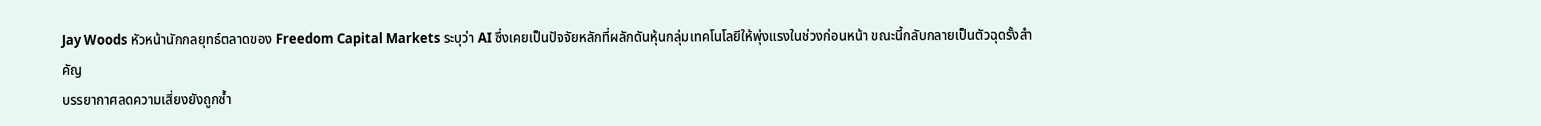Jay Woods หัวหน้านักกลยุทธ์ตลาดของ Freedom Capital Markets ระบุว่า AI ซึ่งเคยเป็นปัจจัยหลักที่ผลักดันหุ้นกลุ่มเทคโนโลยีให้พุ่งแรงในช่วงก่อนหน้า ขณะนี้กลับกลายเป็นตัวฉุดรั้งสำคัญ
บรรยากาศลดความเสี่ยงยังถูกซ้ำ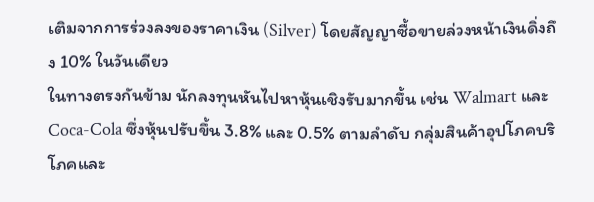เติมจากการร่วงลงของราคาเงิน (Silver) โดยสัญญาซื้อขายล่วงหน้าเงินดิ่งถึง 10% ในวันเดียว
ในทางตรงกันข้าม นักลงทุนหันไปหาหุ้นเชิงรับมากขึ้น เช่น Walmart และ Coca-Cola ซึ่งหุ้นปรับขึ้น 3.8% และ 0.5% ตามลำดับ กลุ่มสินค้าอุปโภคบริโภคและ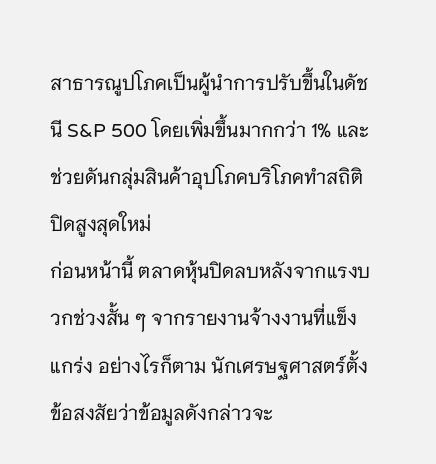สาธารณูปโภคเป็นผู้นำการปรับขึ้นในดัชนี S&P 500 โดยเพิ่มขึ้นมากกว่า 1% และช่วยดันกลุ่มสินค้าอุปโภคบริโภคทำสถิติปิดสูงสุดใหม่
ก่อนหน้านี้ ตลาดหุ้นปิดลบหลังจากแรงบวกช่วงสั้น ๆ จากรายงานจ้างงานที่แข็งแกร่ง อย่างไรก็ตาม นักเศรษฐศาสตร์ตั้งข้อสงสัยว่าข้อมูลดังกล่าวจะ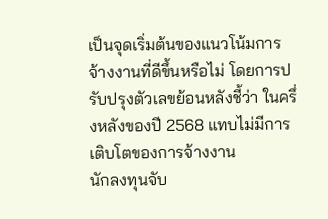เป็นจุดเริ่มต้นของแนวโน้มการจ้างงานที่ดีขึ้นหรือไม่ โดยการปรับปรุงตัวเลขย้อนหลังชี้ว่า ในครึ่งหลังของปี 2568 แทบไม่มีการเติบโตของการจ้างงาน
นักลงทุนจับ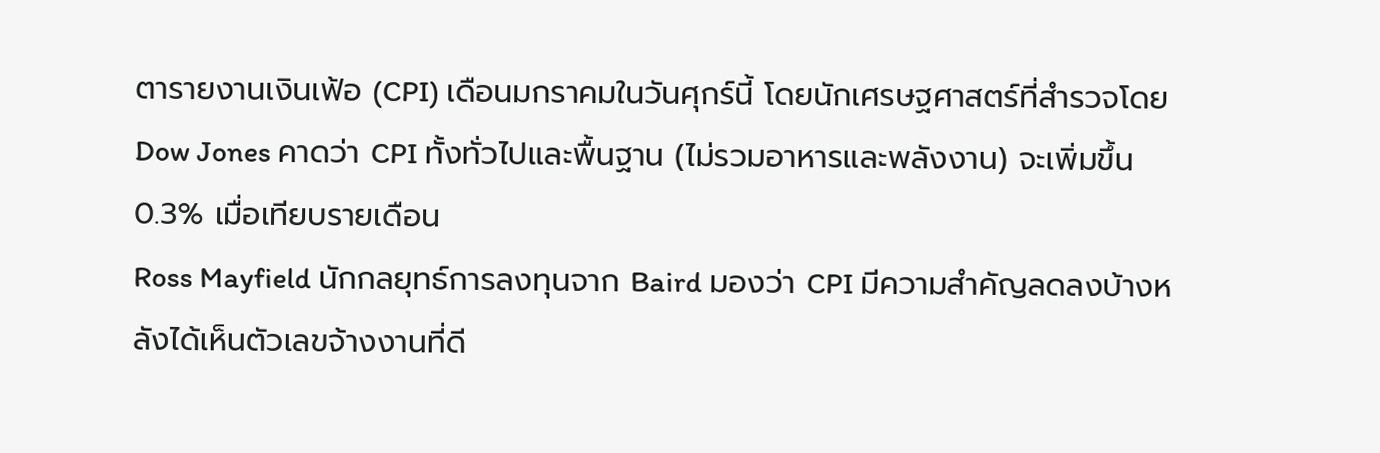ตารายงานเงินเฟ้อ (CPI) เดือนมกราคมในวันศุกร์นี้ โดยนักเศรษฐศาสตร์ที่สำรวจโดย Dow Jones คาดว่า CPI ทั้งทั่วไปและพื้นฐาน (ไม่รวมอาหารและพลังงาน) จะเพิ่มขึ้น 0.3% เมื่อเทียบรายเดือน
Ross Mayfield นักกลยุทธ์การลงทุนจาก Baird มองว่า CPI มีความสำคัญลดลงบ้างหลังได้เห็นตัวเลขจ้างงานที่ดี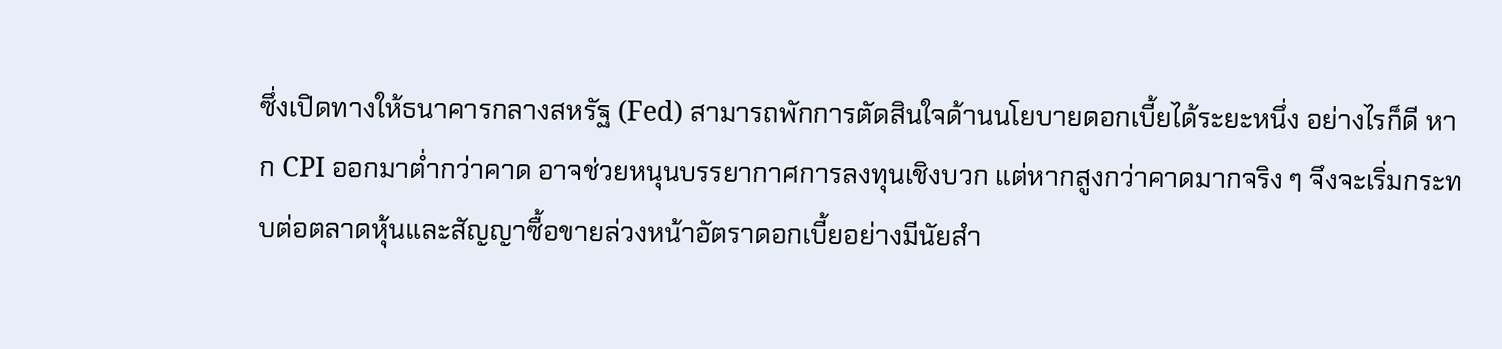ซึ่งเปิดทางให้ธนาคารกลางสหรัฐ (Fed) สามารถพักการตัดสินใจด้านนโยบายดอกเบี้ยได้ระยะหนึ่ง อย่างไรก็ดี หาก CPI ออกมาต่ำกว่าคาด อาจช่วยหนุนบรรยากาศการลงทุนเชิงบวก แต่หากสูงกว่าคาดมากจริง ๆ จึงจะเริ่มกระทบต่อตลาดหุ้นและสัญญาซื้อขายล่วงหน้าอัตราดอกเบี้ยอย่างมีนัยสำ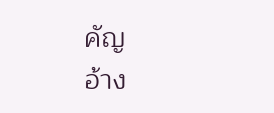คัญ
อ้าง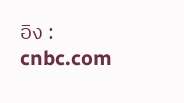อิง : cnbc.com